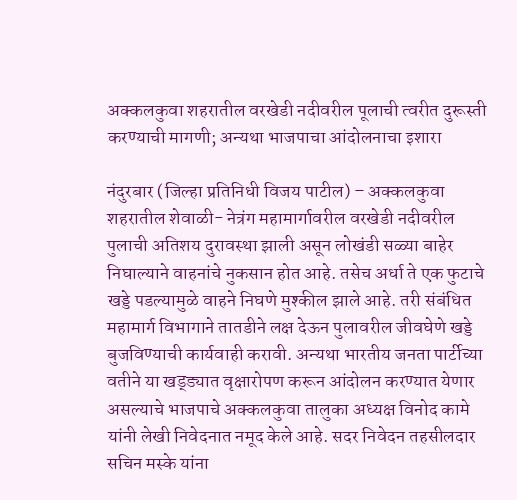अक्कलकुवा शहरातील वरखेडी नदीवरील पूलाची त्वरीत दुरूस्ती करण्याची मागणी; अन्यथा भाजपाचा आंदोलनाचा इशारा

नंदुरबार (जिल्हा प्रतिनिधी विजय पाटील) – अक्कलकुवा शहरातील शेवाळी- नेत्रंग महामार्गावरील वरखेडी नदीवरील पुलाची अतिशय दुरावस्था झाली असून लोखंडी सळ्या बाहेर निघाल्याने वाहनांचे नुकसान होत आहे. तसेच अर्धा ते एक फुटाचे खड्डे पडल्यामुळे वाहने निघणे मुश्कील झाले आहे. तरी संबंधित महामार्ग विभागाने तातडीने लक्ष देऊन पुलावरील जीवघेणे खड्डे बुजविण्याची कार्यवाही करावी. अन्यथा भारतीय जनता पार्टीच्या वतीने या खड्ड्यात वृक्षारोपण करून आंदोलन करण्यात येणार असल्याचे भाजपाचे अक्कलकुवा तालुका अध्यक्ष विनोद कामे यांनी लेखी निवेदनात नमूद केले आहे. सदर निवेदन तहसीलदार सचिन मस्के यांना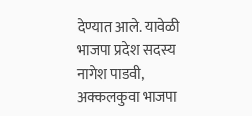देण्यात आले. यावेळी भाजपा प्रदेश सदस्य नागेश पाडवी, अक्कलकुवा भाजपा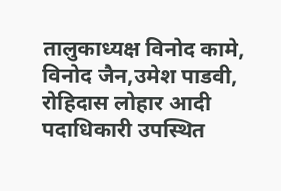तालुकाध्यक्ष विनोद कामे, विनोद जैन,उमेश पाडवी, रोहिदास लोहार आदी पदाधिकारी उपस्थित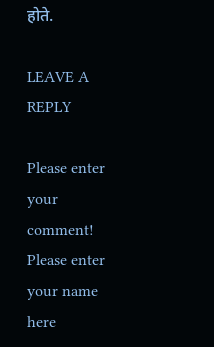होते.

LEAVE A REPLY

Please enter your comment!
Please enter your name here